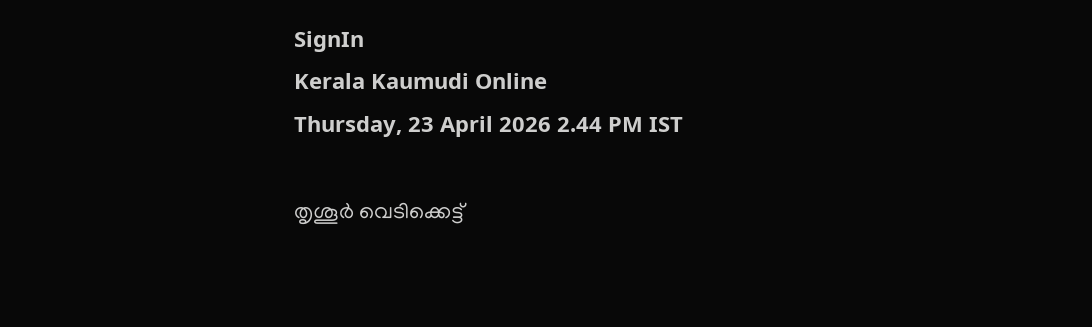SignIn
Kerala Kaumudi Online
Thursday, 23 April 2026 2.44 PM IST

തൃശൂർ വെടിക്കെട്ട്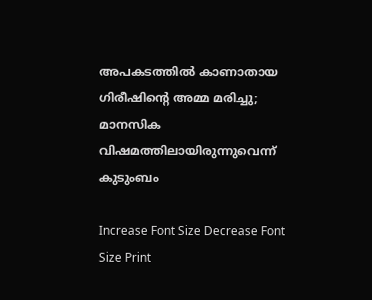അപകടത്തിൽ കാണാതായ ഗിരീഷിന്റെ അമ്മ മരിച്ചു; മാനസിക വിഷമത്തിലായിരുന്നുവെന്ന് കുടുംബം

Increase Font Size Decrease Font Size Print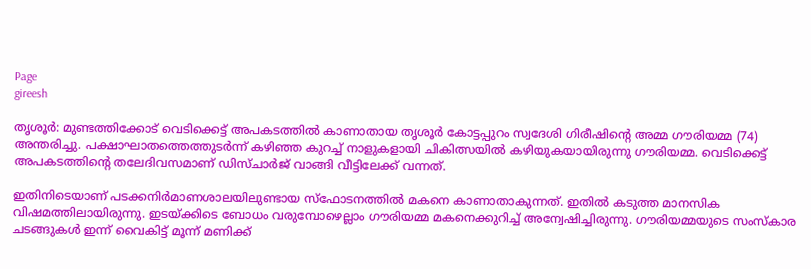Page
gireesh

തൃശൂർ: മുണ്ടത്തിക്കോട് വെടിക്കെട്ട് അപകടത്തിൽ കാണാതായ തൃശൂർ കോട്ടപ്പുറം സ്വദേശി ഗിരീഷിന്റെ അമ്മ ഗൗരിയമ്മ (74) അന്തരിച്ചു. പക്ഷാഘാതത്തെത്തുടർന്ന് കഴിഞ്ഞ കുറച്ച് നാളുകളായി ചികിത്സയിൽ കഴിയുകയായിരുന്നു ഗൗരിയമ്മ. വെടിക്കെട്ട് അപകടത്തിന്റെ തലേദിവസമാണ് ഡിസ്‌ചാർജ് വാങ്ങി വീട്ടിലേക്ക് വന്നത്.

ഇതിനിടെയാണ് പടക്കനിർമാണശാലയിലുണ്ടായ സ്‌ഫോടനത്തിൽ മകനെ കാണാതാകുന്നത്. ഇതിൽ കടുത്ത മാനസിക വിഷമത്തിലായിരുന്നു. ഇടയ്‌ക്കിടെ ബോധം വരുമ്പോഴെല്ലാം ഗൗരിയമ്മ മകനെക്കുറിച്ച് അന്വേഷിച്ചിരുന്നു. ഗൗരിയമ്മയുടെ സംസ്‌കാര ചടങ്ങുകൾ ഇന്ന് വൈകിട്ട് മൂന്ന് മണിക്ക്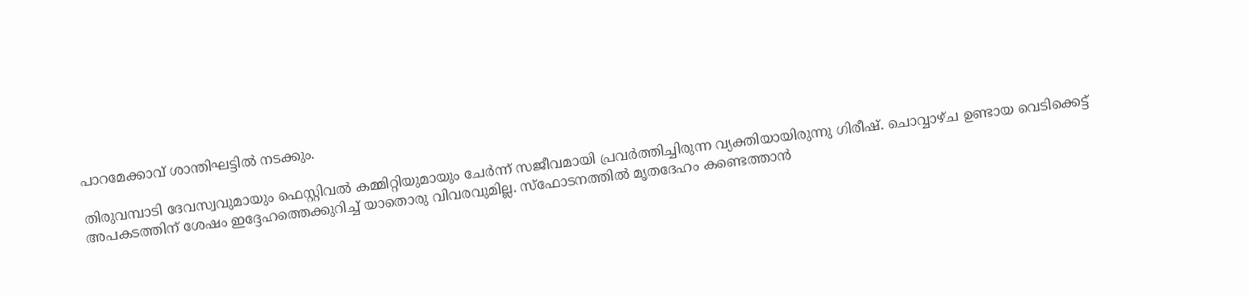പാറമേക്കാവ് ശാന്തിഘട്ടിൽ നടക്കും.

തിരുവമ്പാടി ദേവസ്വവുമായും ഫെസ്റ്റിവൽ കമ്മിറ്റിയുമായും ചേർന്ന് സജീവമായി പ്രവർത്തിച്ചിരുന്ന വ്യക്തിയായിരുന്നു ഗിരീഷ്. ചൊവ്വാഴ്‌ച ഉണ്ടായ വെടിക്കെട്ട് അപകടത്തിന് ശേഷം ഇദ്ദേഹത്തെക്കുറിച്ച് യാതൊരു വിവരവുമില്ല. സ്‌ഫോടനത്തിൽ മൃതദേഹം കണ്ടെത്താൻ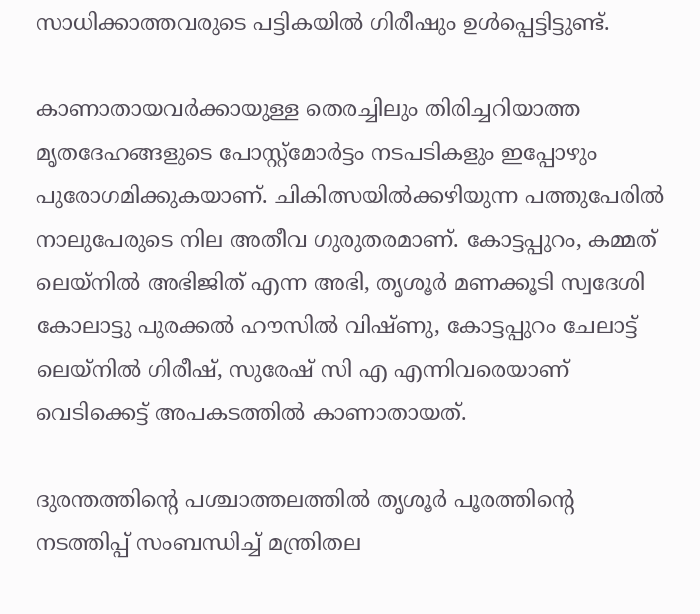സാധിക്കാത്തവരുടെ പട്ടികയിൽ ഗിരീഷും ഉൾപ്പെട്ടിട്ടുണ്ട്.

കാണാതായവർക്കായുള്ള തെരച്ചിലും തിരിച്ചറിയാത്ത മൃതദേഹങ്ങളുടെ പോസ്റ്റ്‌മോർട്ടം നടപടികളും ഇപ്പോഴും പുരോഗമിക്കുകയാണ്. ചികിത്സയിൽക്കഴിയുന്ന പത്തുപേരിൽ നാലുപേരുടെ നില അതീവ ഗുരുതരമാണ്. കോട്ടപ്പുറം, കമ്മത് ലെയ്‌നിൽ അഭിജിത് എന്ന അഭി, തൃശൂർ മണക്കൂടി സ്വദേശി കോലാട്ടു പുരക്കൽ ഹൗസിൽ വിഷ്ണു, കോട്ടപ്പുറം ചേലാട്ട് ലെയ്‌നിൽ ഗിരീഷ്, സുരേഷ് സി എ എന്നിവരെയാണ് വെടിക്കെട്ട് അപകടത്തിൽ കാണാതായത്.

ദുരന്തത്തിന്റെ പശ്ചാത്തലത്തിൽ തൃശൂർ പൂരത്തിന്റെ നടത്തിപ്പ് സംബന്ധിച്ച് മന്ത്രിതല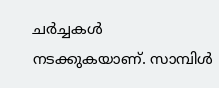ചർച്ചകൾ നടക്കുകയാണ്. സാമ്പിൾ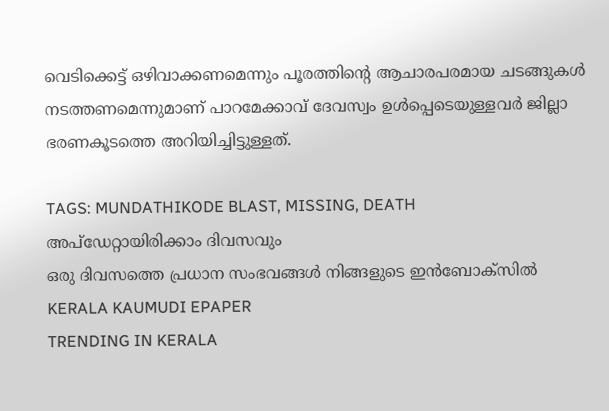വെടിക്കെട്ട് ഒഴിവാക്കണമെന്നും പൂരത്തിന്റെ ആചാരപരമായ ചടങ്ങുകൾ നടത്തണമെന്നുമാണ് പാറമേക്കാവ് ദേവസ്വം ഉൾപ്പെടെയുള്ളവർ ജില്ലാ ഭരണകൂടത്തെ അറിയിച്ചിട്ടുള്ളത്.

TAGS: MUNDATHIKODE BLAST, MISSING, DEATH
അപ്ഡേറ്റായിരിക്കാം ദിവസവും
ഒരു ദിവസത്തെ പ്രധാന സംഭവങ്ങൾ നിങ്ങളുടെ ഇൻബോക്സിൽ
KERALA KAUMUDI EPAPER
TRENDING IN KERALA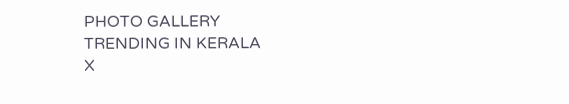PHOTO GALLERY
TRENDING IN KERALA
X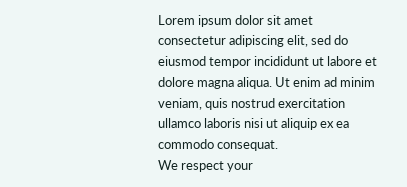Lorem ipsum dolor sit amet
consectetur adipiscing elit, sed do eiusmod tempor incididunt ut labore et dolore magna aliqua. Ut enim ad minim veniam, quis nostrud exercitation ullamco laboris nisi ut aliquip ex ea commodo consequat.
We respect your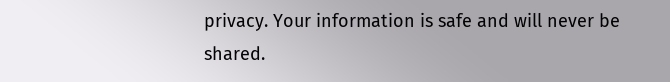privacy. Your information is safe and will never be shared.